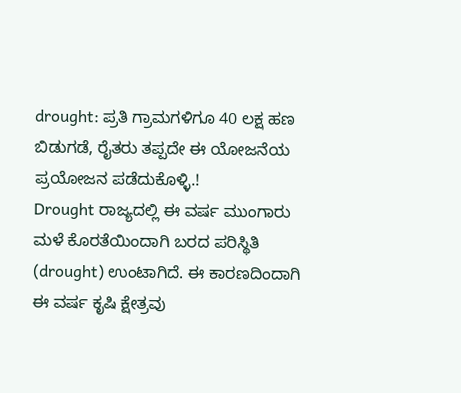drought: ಪ್ರತಿ ಗ್ರಾಮಗಳಿಗೂ 40 ಲಕ್ಷ ಹಣ ಬಿಡುಗಡೆ, ರೈತರು ತಪ್ಪದೇ ಈ ಯೋಜನೆಯ ಪ್ರಯೋಜನ ಪಡೆದುಕೊಳ್ಳಿ.!
Drought ರಾಜ್ಯದಲ್ಲಿ ಈ ವರ್ಷ ಮುಂಗಾರು ಮಳೆ ಕೊರತೆಯಿಂದಾಗಿ ಬರದ ಪರಿಸ್ಥಿತಿ (drought) ಉಂಟಾಗಿದೆ. ಈ ಕಾರಣದಿಂದಾಗಿ ಈ ವರ್ಷ ಕೃಷಿ ಕ್ಷೇತ್ರವು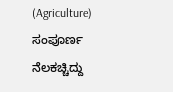(Agriculture) ಸಂಪೂರ್ಣ ನೆಲಕಚ್ಚಿದ್ದು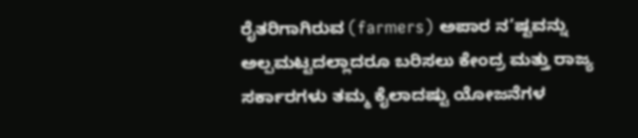ರೈತರಿಗಾಗಿರುವ (farmers) ಅಪಾರ ನ’ಷ್ಟವನ್ನು ಅಲ್ಪಮಟ್ಟದಲ್ಲಾದರೂ ಬರಿಸಲು ಕೇಂದ್ರ ಮತ್ತು ರಾಜ್ಯ ಸರ್ಕಾರಗಳು ತಮ್ಮ ಕೈಲಾದಷ್ಟು ಯೋಜನೆಗಳ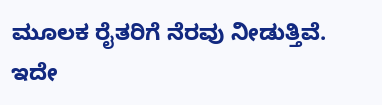ಮೂಲಕ ರೈತರಿಗೆ ನೆರವು ನೀಡುತ್ತಿವೆ. ಇದೇ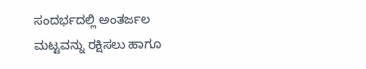ಸಂದರ್ಭದಲ್ಲಿ ಅಂತರ್ಜಲ ಮಟ್ಟವನ್ನು ರಕ್ಷಿಸಲು ಹಾಗೂ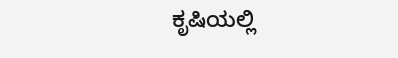ಕೃಷಿಯಲ್ಲಿ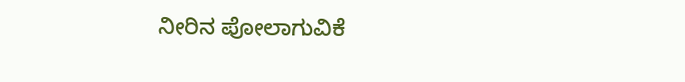ನೀರಿನ ಪೋಲಾಗುವಿಕೆ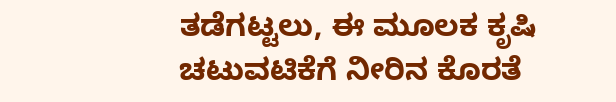ತಡೆಗಟ್ಟಲು, ಈ ಮೂಲಕ ಕೃಷಿ ಚಟುವಟಿಕೆಗೆ ನೀರಿನ ಕೊರತೆ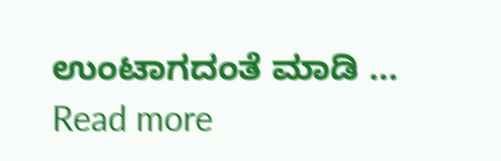ಉಂಟಾಗದಂತೆ ಮಾಡಿ … Read more